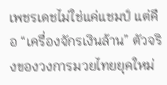เพชรเดชไม่ใช่แค่แชมป์ แต่คือ “เครื่องจักรเงินล้าน” ตัวจริงของวงการมวยไทยยุคใหม่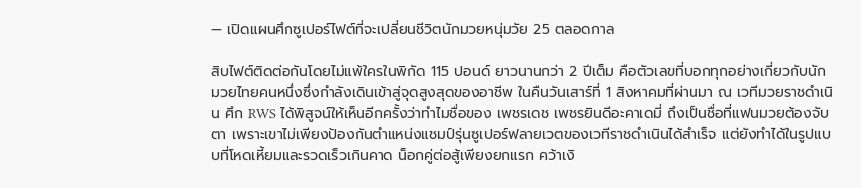— เปิดแผนศึกซูเปอร์ไฟต์ที่จะเปลี่ยนชีวิตนักมวยหนุ่มวัย 25 ตลอดกาล

สิบไฟต์ติดต่อกันโดยไม่แพ้ใครในพิกัด 115 ปอนด์ ยาวนานกว่า 2 ปีเต็ม คือตัวเลขที่บอกทุกอย่างเกี่ยวกับนักมวยไทยคนหนึ่งซึ่งกำลังเดินเข้าสู่จุดสูงสุดของอาชีพ ในคืนวันเสาร์ที่ 1 สิงหาคมที่ผ่านมา ณ เวทีมวยราชดำเนิน ศึก RWS ได้พิสูจน์ให้เห็นอีกครั้งว่าทำไมชื่อของ เพชรเดช เพชรยินดีอะคาเดมี่ ถึงเป็นชื่อที่แฟนมวยต้องจับตา เพราะเขาไม่เพียงป้องกันตำแหน่งแชมป์รุ่นซูเปอร์ฟลายเวตของเวทีราชดำเนินได้สำเร็จ แต่ยังทำได้ในรูปแบบที่โหดเหี้ยมและรวดเร็วเกินคาด น็อกคู่ต่อสู้เพียงยกแรก คว้าเงิ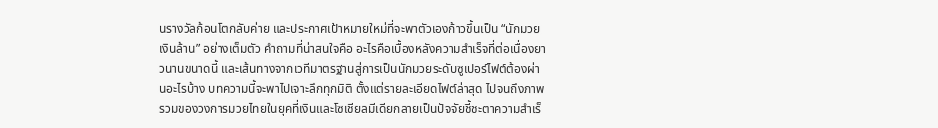นรางวัลก้อนโตกลับค่าย และประกาศเป้าหมายใหม่ที่จะพาตัวเองก้าวขึ้นเป็น “นักมวยเงินล้าน” อย่างเต็มตัว คำถามที่น่าสนใจคือ อะไรคือเบื้องหลังความสำเร็จที่ต่อเนื่องยาวนานขนาดนี้ และเส้นทางจากเวทีมาตรฐานสู่การเป็นนักมวยระดับซูเปอร์ไฟต์ต้องผ่านอะไรบ้าง บทความนี้จะพาไปเจาะลึกทุกมิติ ตั้งแต่รายละเอียดไฟต์ล่าสุด ไปจนถึงภาพรวมของวงการมวยไทยในยุคที่เงินและโซเชียลมีเดียกลายเป็นปัจจัยชี้ชะตาความสำเร็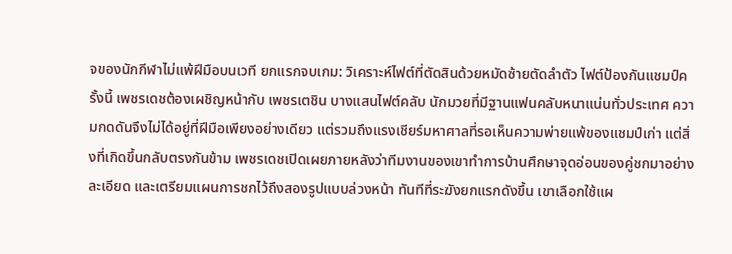จของนักกีฬาไม่แพ้ฝีมือบนเวที ยกแรกจบเกม: วิเคราะห์ไฟต์ที่ตัดสินด้วยหมัดซ้ายตัดลำตัว ไฟต์ป้องกันแชมป์ครั้งนี้ เพชรเดชต้องเผชิญหน้ากับ เพชรเตชิน บางแสนไฟต์คลับ นักมวยที่มีฐานแฟนคลับหนาแน่นทั่วประเทศ ความกดดันจึงไม่ได้อยู่ที่ฝีมือเพียงอย่างเดียว แต่รวมถึงแรงเชียร์มหาศาลที่รอเห็นความพ่ายแพ้ของแชมป์เก่า แต่สิ่งที่เกิดขึ้นกลับตรงกันข้าม เพชรเดชเปิดเผยภายหลังว่าทีมงานของเขาทำการบ้านศึกษาจุดอ่อนของคู่ชกมาอย่างละเอียด และเตรียมแผนการชกไว้ถึงสองรูปแบบล่วงหน้า ทันทีที่ระฆังยกแรกดังขึ้น เขาเลือกใช้แผ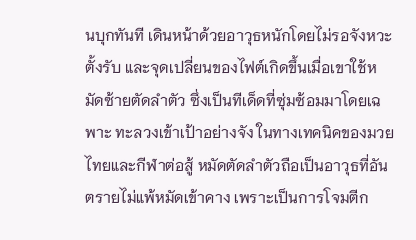นบุกทันที เดินหน้าด้วยอาวุธหนักโดยไม่รอจังหวะตั้งรับ และจุดเปลี่ยนของไฟต์เกิดขึ้นเมื่อเขาใช้หมัดซ้ายตัดลำตัว ซึ่งเป็นทีเด็ดที่ซุ่มซ้อมมาโดยเฉพาะ ทะลวงเข้าเป้าอย่างจัง ในทางเทคนิคของมวยไทยและกีฬาต่อสู้ หมัดตัดลำตัวถือเป็นอาวุธที่อันตรายไม่แพ้หมัดเข้าคาง เพราะเป็นการโจมตีก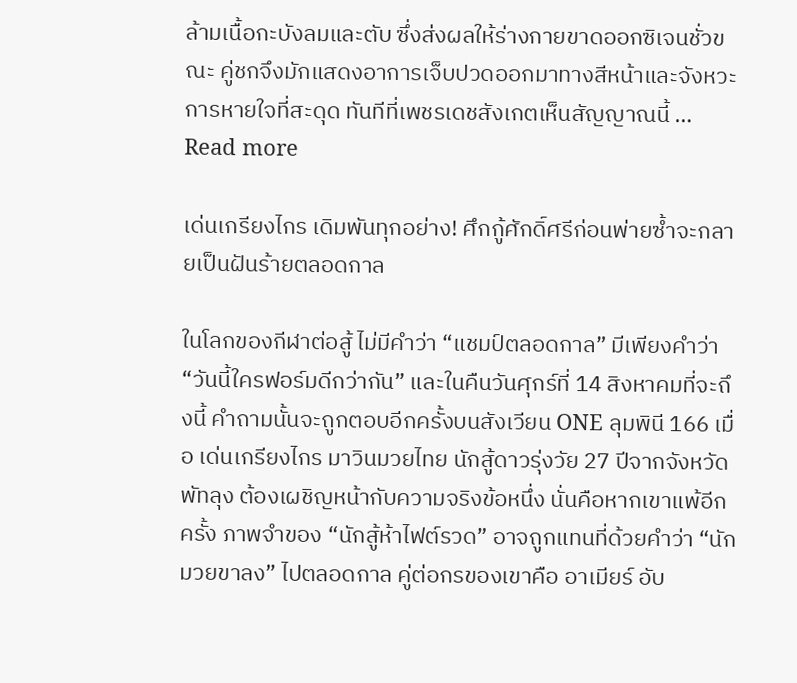ล้ามเนื้อกะบังลมและตับ ซึ่งส่งผลให้ร่างกายขาดออกซิเจนชั่วขณะ คู่ชกจึงมักแสดงอาการเจ็บปวดออกมาทางสีหน้าและจังหวะการหายใจที่สะดุด ทันทีที่เพชรเดชสังเกตเห็นสัญญาณนี้ … Read more

เด่นเกรียงไกร เดิมพันทุกอย่าง! ศึกกู้ศักดิ์ศรีก่อนพ่ายซ้ำจะกลายเป็นฝันร้ายตลอดกาล

ในโลกของกีฬาต่อสู้ ไม่มีคำว่า “แชมป์ตลอดกาล” มีเพียงคำว่า “วันนี้ใครฟอร์มดีกว่ากัน” และในคืนวันศุกร์ที่ 14 สิงหาคมที่จะถึงนี้ คำถามนั้นจะถูกตอบอีกครั้งบนสังเวียน ONE ลุมพินี 166 เมื่อ เด่นเกรียงไกร มาวินมวยไทย นักสู้ดาวรุ่งวัย 27 ปีจากจังหวัดพัทลุง ต้องเผชิญหน้ากับความจริงข้อหนึ่ง นั่นคือหากเขาแพ้อีกครั้ง ภาพจำของ “นักสู้ห้าไฟต์รวด” อาจถูกแทนที่ด้วยคำว่า “นักมวยขาลง” ไปตลอดกาล คู่ต่อกรของเขาคือ อาเมียร์ อับ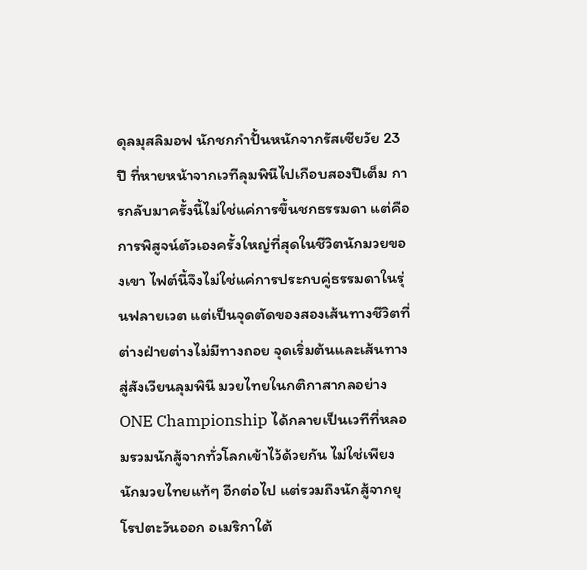ดุลมุสลิมอฟ นักชกกำปั้นหนักจากรัสเซียวัย 23 ปี ที่หายหน้าจากเวทีลุมพินีไปเกือบสองปีเต็ม การกลับมาครั้งนี้ไม่ใช่แค่การขึ้นชกธรรมดา แต่คือการพิสูจน์ตัวเองครั้งใหญ่ที่สุดในชีวิตนักมวยของเขา ไฟต์นี้จึงไม่ใช่แค่การประกบคู่ธรรมดาในรุ่นฟลายเวต แต่เป็นจุดตัดของสองเส้นทางชีวิตที่ต่างฝ่ายต่างไม่มีทางถอย จุดเริ่มต้นและเส้นทางสู่สังเวียนลุมพินี มวยไทยในกติกาสากลอย่าง ONE Championship ได้กลายเป็นเวทีที่หลอมรวมนักสู้จากทั่วโลกเข้าไว้ด้วยกัน ไม่ใช่เพียงนักมวยไทยแท้ๆ อีกต่อไป แต่รวมถึงนักสู้จากยุโรปตะวันออก อเมริกาใต้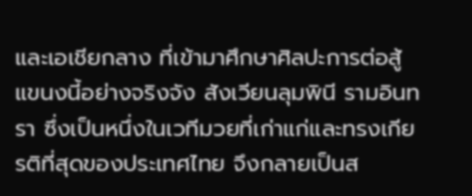และเอเชียกลาง ที่เข้ามาศึกษาศิลปะการต่อสู้แขนงนี้อย่างจริงจัง สังเวียนลุมพินี รามอินทรา ซึ่งเป็นหนึ่งในเวทีมวยที่เก่าแก่และทรงเกียรติที่สุดของประเทศไทย จึงกลายเป็นส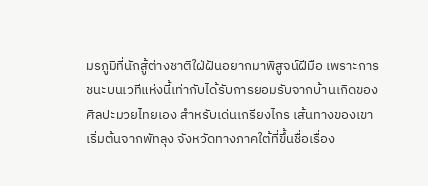มรภูมิที่นักสู้ต่างชาติใฝ่ฝันอยากมาพิสูจน์ฝีมือ เพราะการชนะบนเวทีแห่งนี้เท่ากับได้รับการยอมรับจากบ้านเกิดของศิลปะมวยไทยเอง สำหรับเด่นเกรียงไกร เส้นทางของเขาเริ่มต้นจากพัทลุง จังหวัดทางภาคใต้ที่ขึ้นชื่อเรื่อง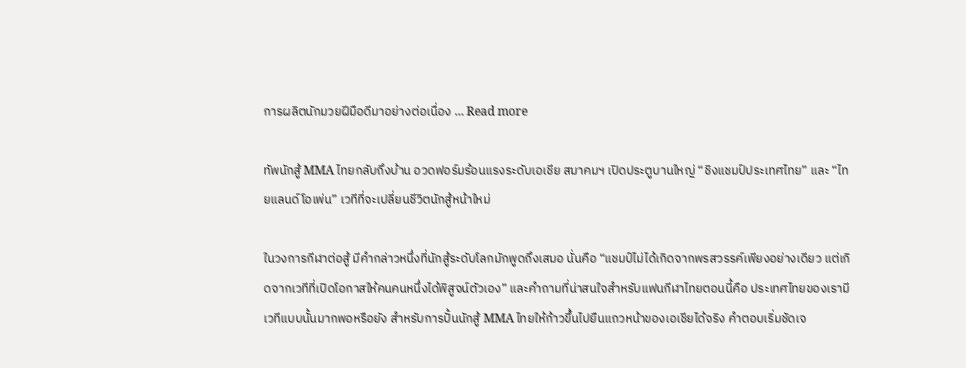การผลิตนักมวยฝีมือดีมาอย่างต่อเนื่อง … Read more

ทัพนักสู้ MMA ไทยกลับถึงบ้าน อวดฟอร์มร้อนแรงระดับเอเชีย สมาคมฯ เปิดประตูบานใหญ่ “ชิงแชมป์ประเทศไทย” และ “ไทยแลนด์โอเพ่น” เวทีที่จะเปลี่ยนชีวิตนักสู้หน้าใหม่

ในวงการกีฬาต่อสู้ มีคำกล่าวหนึ่งที่นักสู้ระดับโลกมักพูดถึงเสมอ นั่นคือ “แชมป์ไม่ได้เกิดจากพรสวรรค์เพียงอย่างเดียว แต่เกิดจากเวทีที่เปิดโอกาสให้คนคนหนึ่งได้พิสูจน์ตัวเอง” และคำถามที่น่าสนใจสำหรับแฟนกีฬาไทยตอนนี้คือ ประเทศไทยของเรามีเวทีแบบนั้นมากพอหรือยัง สำหรับการปั้นนักสู้ MMA ไทยให้ก้าวขึ้นไปยืนแถวหน้าของเอเชียได้จริง คำตอบเริ่มชัดเจ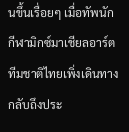นขึ้นเรื่อยๆ เมื่อทัพนักกีฬามิกซ์มาเชียลอาร์ตทีมชาติไทยเพิ่งเดินทางกลับถึงประ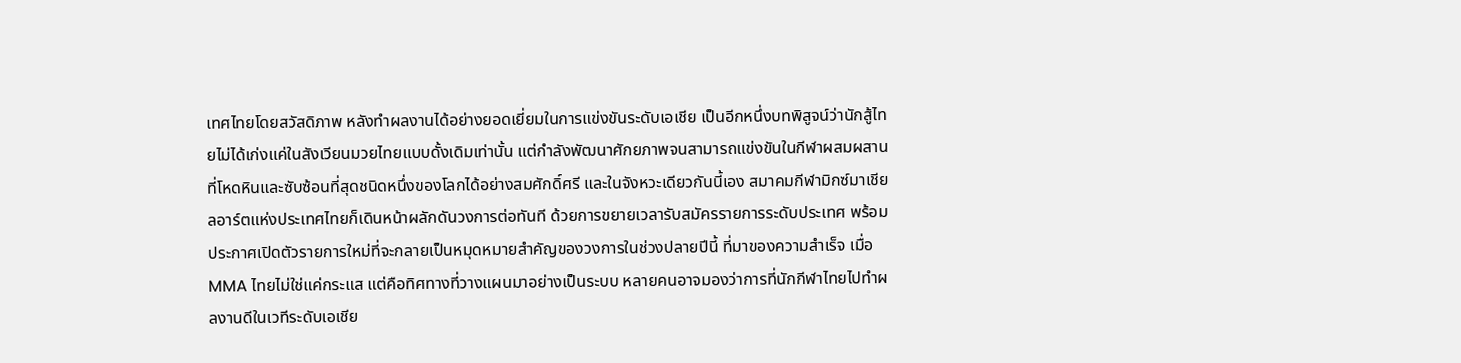เทศไทยโดยสวัสดิภาพ หลังทำผลงานได้อย่างยอดเยี่ยมในการแข่งขันระดับเอเชีย เป็นอีกหนึ่งบทพิสูจน์ว่านักสู้ไทยไม่ได้เก่งแค่ในสังเวียนมวยไทยแบบดั้งเดิมเท่านั้น แต่กำลังพัฒนาศักยภาพจนสามารถแข่งขันในกีฬาผสมผสานที่โหดหินและซับซ้อนที่สุดชนิดหนึ่งของโลกได้อย่างสมศักดิ์ศรี และในจังหวะเดียวกันนี้เอง สมาคมกีฬามิกซ์มาเชียลอาร์ตแห่งประเทศไทยก็เดินหน้าผลักดันวงการต่อทันที ด้วยการขยายเวลารับสมัครรายการระดับประเทศ พร้อมประกาศเปิดตัวรายการใหม่ที่จะกลายเป็นหมุดหมายสำคัญของวงการในช่วงปลายปีนี้ ที่มาของความสำเร็จ เมื่อ MMA ไทยไม่ใช่แค่กระแส แต่คือทิศทางที่วางแผนมาอย่างเป็นระบบ หลายคนอาจมองว่าการที่นักกีฬาไทยไปทำผลงานดีในเวทีระดับเอเชีย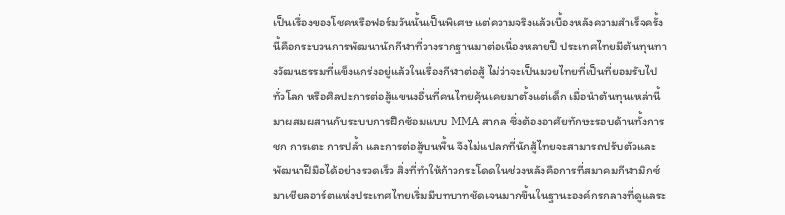เป็นเรื่องของโชคหรือฟอร์มวันนั้นเป็นพิเศษ แต่ความจริงแล้วเบื้องหลังความสำเร็จครั้งนี้คือกระบวนการพัฒนานักกีฬาที่วางรากฐานมาต่อเนื่องหลายปี ประเทศไทยมีต้นทุนทางวัฒนธรรมที่แข็งแกร่งอยู่แล้วในเรื่องกีฬาต่อสู้ ไม่ว่าจะเป็นมวยไทยที่เป็นที่ยอมรับไปทั่วโลก หรือศิลปะการต่อสู้แขนงอื่นที่คนไทยคุ้นเคยมาตั้งแต่เด็ก เมื่อนำต้นทุนเหล่านี้มาผสมผสานกับระบบการฝึกซ้อมแบบ MMA สากล ซึ่งต้องอาศัยทักษะรอบด้านทั้งการชก การเตะ การปล้ำ และการต่อสู้บนพื้น จึงไม่แปลกที่นักสู้ไทยจะสามารถปรับตัวและพัฒนาฝีมือได้อย่างรวดเร็ว สิ่งที่ทำให้ก้าวกระโดดในช่วงหลังคือการที่สมาคมกีฬามิกซ์มาเชียลอาร์ตแห่งประเทศไทยเริ่มมีบทบาทชัดเจนมากขึ้นในฐานะองค์กรกลางที่ดูแลระ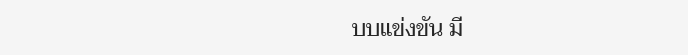บบแข่งขัน มี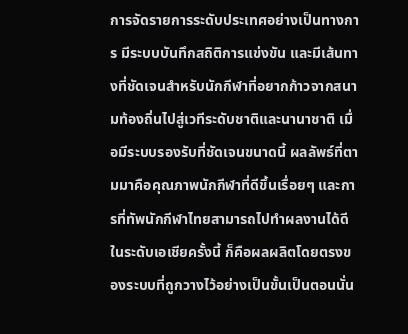การจัดรายการระดับประเทศอย่างเป็นทางการ มีระบบบันทึกสถิติการแข่งขัน และมีเส้นทางที่ชัดเจนสำหรับนักกีฬาที่อยากก้าวจากสนามท้องถิ่นไปสู่เวทีระดับชาติและนานาชาติ เมื่อมีระบบรองรับที่ชัดเจนขนาดนี้ ผลลัพธ์ที่ตามมาคือคุณภาพนักกีฬาที่ดีขึ้นเรื่อยๆ และการที่ทัพนักกีฬาไทยสามารถไปทำผลงานได้ดีในระดับเอเชียครั้งนี้ ก็คือผลผลิตโดยตรงของระบบที่ถูกวางไว้อย่างเป็นขั้นเป็นตอนนั่น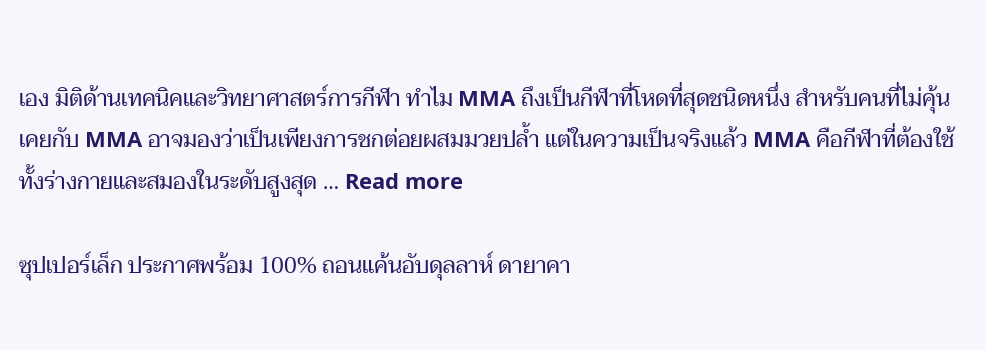เอง มิติด้านเทคนิคและวิทยาศาสตร์การกีฬา ทำไม MMA ถึงเป็นกีฬาที่โหดที่สุดชนิดหนึ่ง สำหรับคนที่ไม่คุ้นเคยกับ MMA อาจมองว่าเป็นเพียงการชกต่อยผสมมวยปล้ำ แต่ในความเป็นจริงแล้ว MMA คือกีฬาที่ต้องใช้ทั้งร่างกายและสมองในระดับสูงสุด … Read more

ซุปเปอร์เล็ก ประกาศพร้อม 100% ถอนแค้นอับดุลลาห์ ดายาคา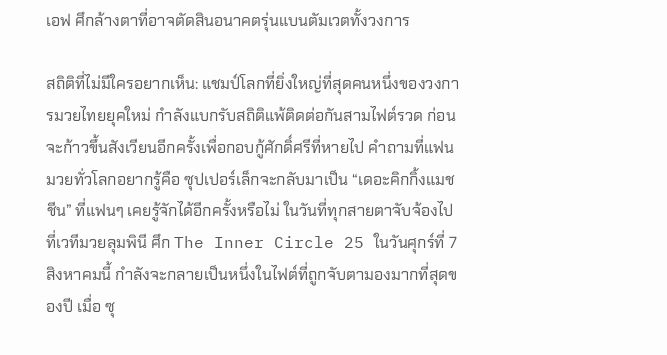เอฟ ศึกล้างตาที่อาจตัดสินอนาคตรุ่นแบนตัมเวตทั้งวงการ

สถิติที่ไม่มีใครอยากเห็น: แชมป์โลกที่ยิ่งใหญ่ที่สุดคนหนึ่งของวงการมวยไทยยุคใหม่ กำลังแบกรับสถิติแพ้ติดต่อกันสามไฟต์รวด ก่อนจะก้าวขึ้นสังเวียนอีกครั้งเพื่อกอบกู้ศักดิ์ศรีที่หายไป คำถามที่แฟนมวยทั่วโลกอยากรู้คือ ซุปเปอร์เล็กจะกลับมาเป็น “เดอะคิกกิ้งแมชชีน” ที่แฟนๆ เคยรู้จักได้อีกครั้งหรือไม่ ในวันที่ทุกสายตาจับจ้องไปที่เวทีมวยลุมพินี ศึก The Inner Circle 25 ในวันศุกร์ที่ 7 สิงหาคมนี้ กำลังจะกลายเป็นหนึ่งในไฟต์ที่ถูกจับตามองมากที่สุดของปี เมื่อ ซุ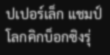ปเปอร์เล็ก แชมป์โลกคิกบ็อกซิงรุ่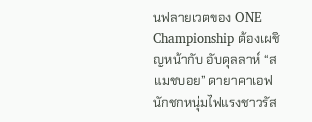นฟลายเวตของ ONE Championship ต้องเผชิญหน้ากับ อับดุลลาห์ “สแมชบอย” ดายาคาเอฟ นักชกหนุ่มไฟแรงชาวรัส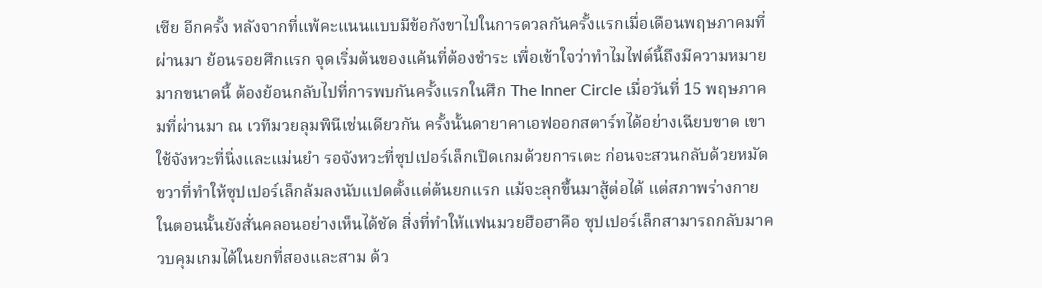เซีย อีกครั้ง หลังจากที่แพ้คะแนนแบบมีข้อกังขาไปในการดวลกันครั้งแรกเมื่อเดือนพฤษภาคมที่ผ่านมา ย้อนรอยศึกแรก จุดเริ่มต้นของแค้นที่ต้องชำระ เพื่อเข้าใจว่าทำไมไฟต์นี้ถึงมีความหมายมากขนาดนี้ ต้องย้อนกลับไปที่การพบกันครั้งแรกในศึก The Inner Circle เมื่อวันที่ 15 พฤษภาคมที่ผ่านมา ณ เวทีมวยลุมพินีเช่นเดียวกัน ครั้งนั้นดายาคาเอฟออกสตาร์ทได้อย่างเฉียบขาด เขาใช้จังหวะที่นิ่งและแม่นยำ รอจังหวะที่ซุปเปอร์เล็กเปิดเกมด้วยการเตะ ก่อนจะสวนกลับด้วยหมัดขวาที่ทำให้ซุปเปอร์เล็กล้มลงนับแปดตั้งแต่ต้นยกแรก แม้จะลุกขึ้นมาสู้ต่อได้ แต่สภาพร่างกายในตอนนั้นยังสั่นคลอนอย่างเห็นได้ชัด สิ่งที่ทำให้แฟนมวยฮือฮาคือ ซุปเปอร์เล็กสามารถกลับมาควบคุมเกมได้ในยกที่สองและสาม ด้ว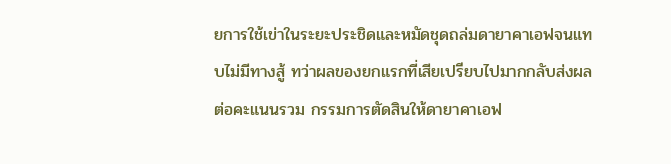ยการใช้เข่าในระยะประชิดและหมัดชุดถล่มดายาคาเอฟจนแทบไม่มีทางสู้ ทว่าผลของยกแรกที่เสียเปรียบไปมากกลับส่งผลต่อคะแนนรวม กรรมการตัดสินให้ดายาคาเอฟ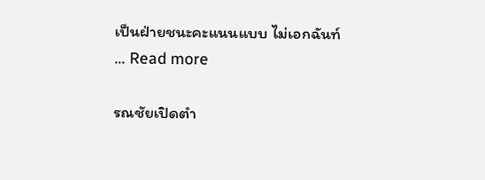เป็นฝ่ายชนะคะแนนแบบ ไม่เอกฉันท์ … Read more

รณชัยเปิดตำ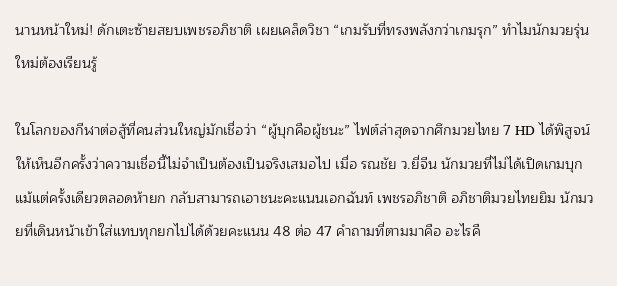นานหน้าใหม่! ดักเตะซ้ายสยบเพชรอภิชาติ เผยเคล็ดวิชา “เกมรับที่ทรงพลังกว่าเกมรุก” ทำไมนักมวยรุ่นใหม่ต้องเรียนรู้

ในโลกของกีฬาต่อสู้ที่คนส่วนใหญ่มักเชื่อว่า “ผู้บุกคือผู้ชนะ” ไฟต์ล่าสุดจากศึกมวยไทย 7 HD ได้พิสูจน์ให้เห็นอีกครั้งว่าความเชื่อนี้ไม่จำเป็นต้องเป็นจริงเสมอไป เมื่อ รณชัย ว.ยี่จีน นักมวยที่ไม่ได้เปิดเกมบุกแม้แต่ครั้งเดียวตลอดห้ายก กลับสามารถเอาชนะคะแนนเอกฉันท์ เพชรอภิชาติ อภิชาติมวยไทยยิม นักมวยที่เดินหน้าเข้าใส่แทบทุกยกไปได้ด้วยคะแนน 48 ต่อ 47 คำถามที่ตามมาคือ อะไรคื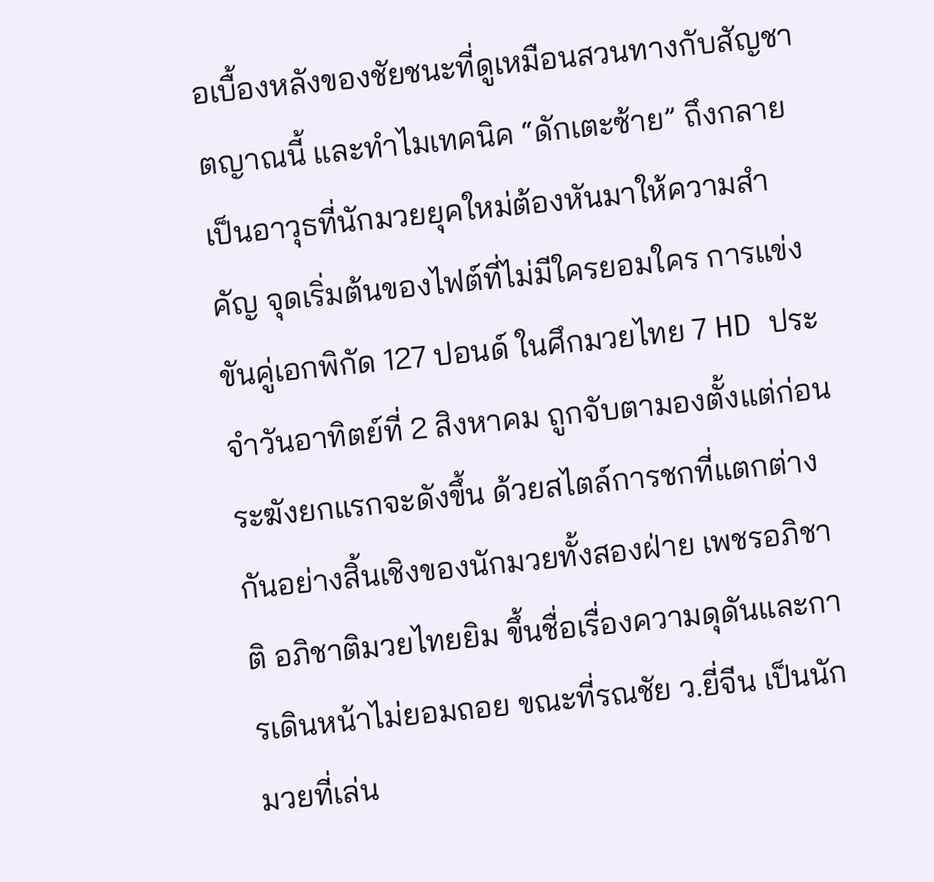อเบื้องหลังของชัยชนะที่ดูเหมือนสวนทางกับสัญชาตญาณนี้ และทำไมเทคนิค “ดักเตะซ้าย” ถึงกลายเป็นอาวุธที่นักมวยยุคใหม่ต้องหันมาให้ความสำคัญ จุดเริ่มต้นของไฟต์ที่ไม่มีใครยอมใคร การแข่งขันคู่เอกพิกัด 127 ปอนด์ ในศึกมวยไทย 7 HD ประจำวันอาทิตย์ที่ 2 สิงหาคม ถูกจับตามองตั้งแต่ก่อนระฆังยกแรกจะดังขึ้น ด้วยสไตล์การชกที่แตกต่างกันอย่างสิ้นเชิงของนักมวยทั้งสองฝ่าย เพชรอภิชาติ อภิชาติมวยไทยยิม ขึ้นชื่อเรื่องความดุดันและการเดินหน้าไม่ยอมถอย ขณะที่รณชัย ว.ยี่จีน เป็นนักมวยที่เล่น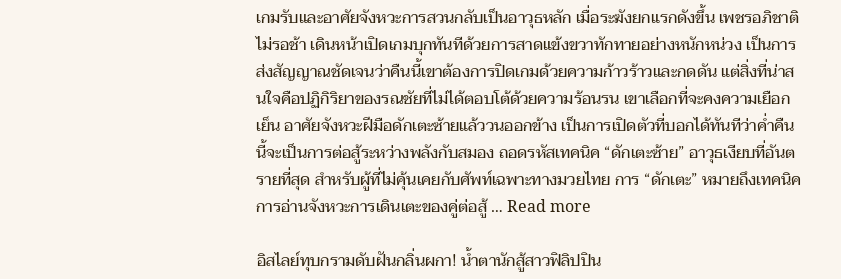เกมรับและอาศัยจังหวะการสวนกลับเป็นอาวุธหลัก เมื่อระฆังยกแรกดังขึ้น เพชรอภิชาติไม่รอช้า เดินหน้าเปิดเกมบุกทันทีด้วยการสาดแข้งขวาทักทายอย่างหนักหน่วง เป็นการส่งสัญญาณชัดเจนว่าคืนนี้เขาต้องการปิดเกมด้วยความก้าวร้าวและกดดัน แต่สิ่งที่น่าสนใจคือปฏิกิริยาของรณชัยที่ไม่ได้ตอบโต้ด้วยความร้อนรน เขาเลือกที่จะคงความเยือกเย็น อาศัยจังหวะฝีมือดักเตะซ้ายแล้ววนออกข้าง เป็นการเปิดตัวที่บอกได้ทันทีว่าค่ำคืนนี้จะเป็นการต่อสู้ระหว่างพลังกับสมอง ถอดรหัสเทคนิค “ดักเตะซ้าย” อาวุธเงียบที่อันตรายที่สุด สำหรับผู้ที่ไม่คุ้นเคยกับศัพท์เฉพาะทางมวยไทย การ “ดักเตะ” หมายถึงเทคนิคการอ่านจังหวะการเดินเตะของคู่ต่อสู้ … Read more

อิสไลย์ทุบกรามดับฝันกลิ่นผกา! น้ำตานักสู้สาวฟิลิปปิน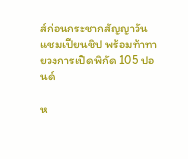ส์ก่อนกระชากสัญญาวันแชมเปียนชิป พร้อมท้าทายวงการเปิดพิกัด 105 ปอนด์

ห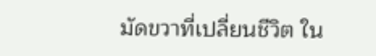มัดขวาที่เปลี่ยนชีวิต ใน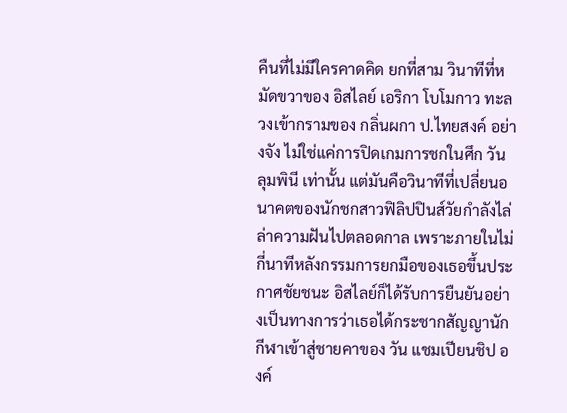คืนที่ไม่มีใครคาดคิด ยกที่สาม วินาทีที่หมัดขวาของ อิสไลย์ เอริกา โบโมกาว ทะลวงเข้ากรามของ กลิ่นผกา ป.ไทยสงค์ อย่างจัง ไม่ใช่แค่การปิดเกมการชกในศึก วัน ลุมพินี เท่านั้น แต่มันคือวินาทีที่เปลี่ยนอนาคตของนักชกสาวฟิลิปปินส์วัยกำลังไล่ล่าความฝันไปตลอดกาล เพราะภายในไม่กี่นาทีหลังกรรมการยกมือของเธอขึ้นประกาศชัยชนะ อิสไลย์ก็ได้รับการยืนยันอย่างเป็นทางการว่าเธอได้กระชากสัญญานักกีฬาเข้าสู่ชายคาของ วัน แชมเปียนชิป องค์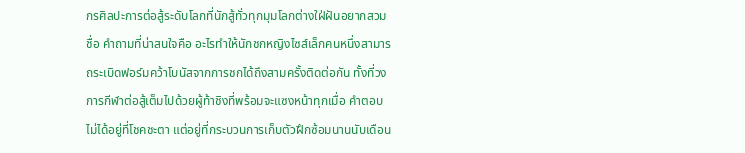กรศิลปะการต่อสู้ระดับโลกที่นักสู้ทั่วทุกมุมโลกต่างใฝ่ฝันอยากสวมชื่อ คำถามที่น่าสนใจคือ อะไรทำให้นักชกหญิงไซส์เล็กคนหนึ่งสามารถระเบิดฟอร์มคว้าโบนัสจากการชกได้ถึงสามครั้งติดต่อกัน ทั้งที่วงการกีฬาต่อสู้เต็มไปด้วยผู้ท้าชิงที่พร้อมจะแซงหน้าทุกเมื่อ คำตอบไม่ได้อยู่ที่โชคชะตา แต่อยู่ที่กระบวนการเก็บตัวฝึกซ้อมนานนับเดือน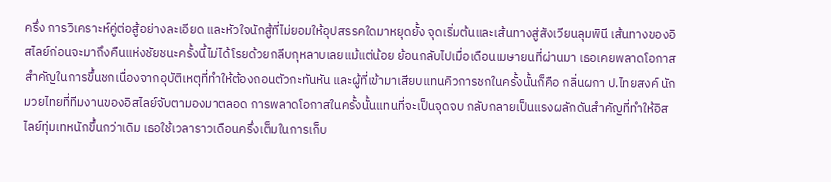ครึ่ง การวิเคราะห์คู่ต่อสู้อย่างละเอียด และหัวใจนักสู้ที่ไม่ยอมให้อุปสรรคใดมาหยุดยั้ง จุดเริ่มต้นและเส้นทางสู่สังเวียนลุมพินี เส้นทางของอิสไลย์ก่อนจะมาถึงคืนแห่งชัยชนะครั้งนี้ไม่ได้โรยด้วยกลีบกุหลาบเลยแม้แต่น้อย ย้อนกลับไปเมื่อเดือนเมษายนที่ผ่านมา เธอเคยพลาดโอกาสสำคัญในการขึ้นชกเนื่องจากอุบัติเหตุที่ทำให้ต้องถอนตัวกะทันหัน และผู้ที่เข้ามาเสียบแทนคิวการชกในครั้งนั้นก็คือ กลิ่นผกา ป.ไทยสงค์ นักมวยไทยที่ทีมงานของอิสไลย์จับตามองมาตลอด การพลาดโอกาสในครั้งนั้นแทนที่จะเป็นจุดจบ กลับกลายเป็นแรงผลักดันสำคัญที่ทำให้อิสไลย์ทุ่มเทหนักขึ้นกว่าเดิม เธอใช้เวลาราวเดือนครึ่งเต็มในการเก็บ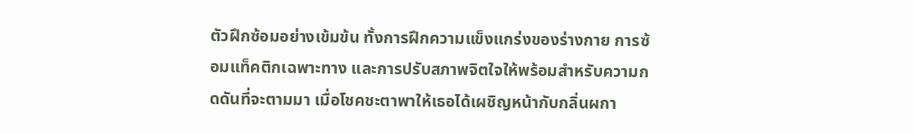ตัวฝึกซ้อมอย่างเข้มข้น ทั้งการฝึกความแข็งแกร่งของร่างกาย การซ้อมแท็คติกเฉพาะทาง และการปรับสภาพจิตใจให้พร้อมสำหรับความกดดันที่จะตามมา เมื่อโชคชะตาพาให้เธอได้เผชิญหน้ากับกลิ่นผกา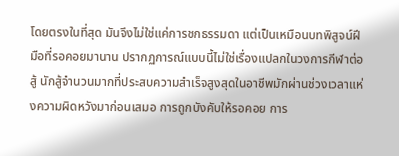โดยตรงในที่สุด มันจึงไม่ใช่แค่การชกธรรมดา แต่เป็นเหมือนบทพิสูจน์ฝีมือที่รอคอยมานาน ปรากฏการณ์แบบนี้ไม่ใช่เรื่องแปลกในวงการกีฬาต่อสู้ นักสู้จำนวนมากที่ประสบความสำเร็จสูงสุดในอาชีพมักผ่านช่วงเวลาแห่งความผิดหวังมาก่อนเสมอ การถูกบังคับให้รอคอย การ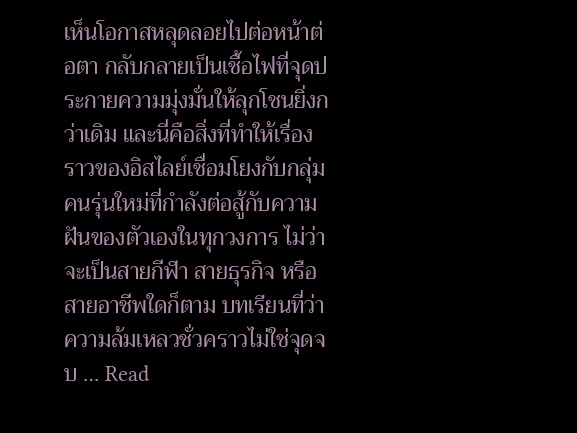เห็นโอกาสหลุดลอยไปต่อหน้าต่อตา กลับกลายเป็นเชื้อไฟที่จุดประกายความมุ่งมั่นให้ลุกโชนยิ่งกว่าเดิม และนี่คือสิ่งที่ทำให้เรื่องราวของอิสไลย์เชื่อมโยงกับกลุ่มคนรุ่นใหม่ที่กำลังต่อสู้กับความฝันของตัวเองในทุกวงการ ไม่ว่าจะเป็นสายกีฬา สายธุรกิจ หรือสายอาชีพใดก็ตาม บทเรียนที่ว่าความล้มเหลวชั่วคราวไม่ใช่จุดจบ … Read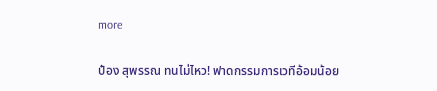more

ป๋อง สุพรรณ ทนไม่ไหว! ฟาดกรรมการเวทีอ้อมน้อย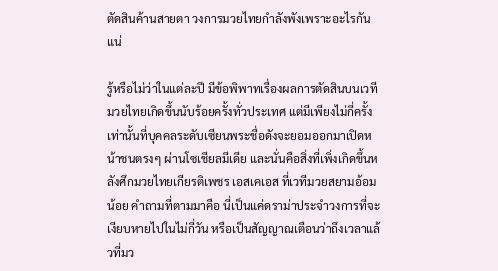ตัดสินค้านสายตา วงการมวยไทยกำลังพังเพราะอะไรกันแน่

รู้หรือไม่ว่าในแต่ละปี มีข้อพิพาทเรื่องผลการตัดสินบนเวทีมวยไทยเกิดขึ้นนับร้อยครั้งทั่วประเทศ แต่มีเพียงไม่กี่ครั้งเท่านั้นที่บุคคลระดับเซียนพระชื่อดังจะยอมออกมาเปิดหน้าชนตรงๆ ผ่านโซเชียลมีเดีย และนั่นคือสิ่งที่เพิ่งเกิดขึ้นหลังศึกมวยไทยเกียรติเพชร เอสเคเอส ที่เวทีมวยสยามอ้อมน้อย คำถามที่ตามมาคือ นี่เป็นแค่ดราม่าประจำวงการที่จะเงียบหายไปในไม่กี่วัน หรือเป็นสัญญาณเตือนว่าถึงเวลาแล้วที่มว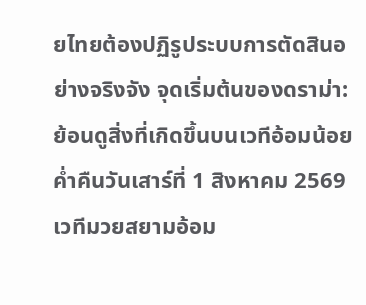ยไทยต้องปฏิรูประบบการตัดสินอย่างจริงจัง จุดเริ่มต้นของดราม่า: ย้อนดูสิ่งที่เกิดขึ้นบนเวทีอ้อมน้อย ค่ำคืนวันเสาร์ที่ 1 สิงหาคม 2569 เวทีมวยสยามอ้อม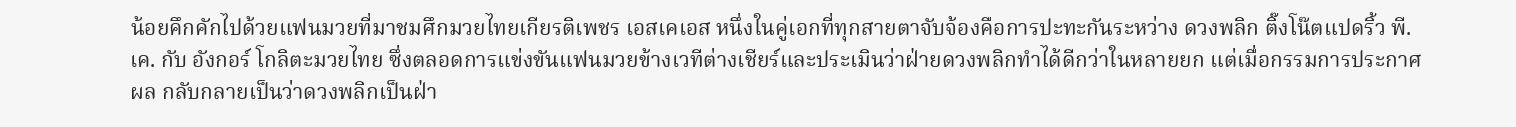น้อยคึกคักไปด้วยแฟนมวยที่มาชมศึกมวยไทยเกียรติเพชร เอสเคเอส หนึ่งในคู่เอกที่ทุกสายตาจับจ้องคือการปะทะกันระหว่าง ดวงพลิก ติ๊งโน๊ตแปดริ้ว พี.เค. กับ อังกอร์ โกลิตะมวยไทย ซึ่งตลอดการแข่งขันแฟนมวยข้างเวทีต่างเชียร์และประเมินว่าฝ่ายดวงพลิกทำได้ดีกว่าในหลายยก แต่เมื่อกรรมการประกาศผล กลับกลายเป็นว่าดวงพลิกเป็นฝ่า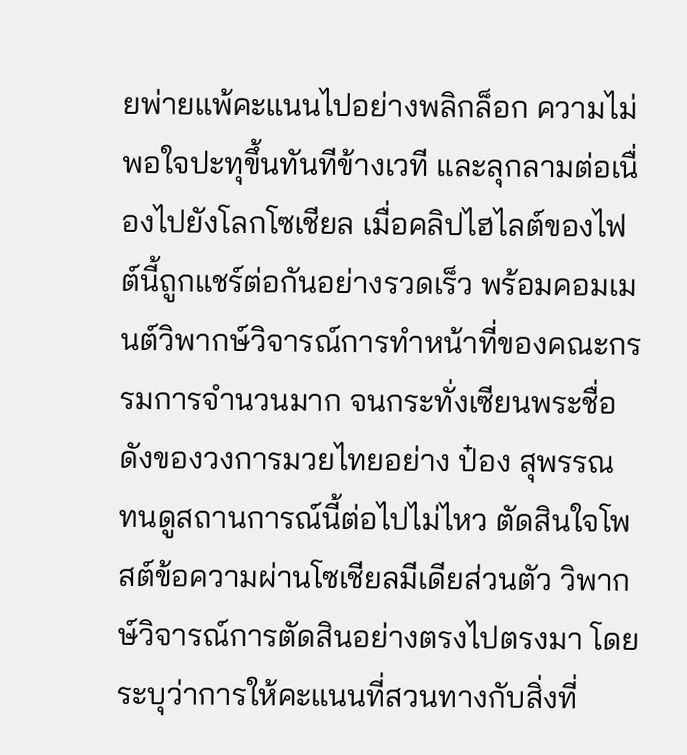ยพ่ายแพ้คะแนนไปอย่างพลิกล็อก ความไม่พอใจปะทุขึ้นทันทีข้างเวที และลุกลามต่อเนื่องไปยังโลกโซเชียล เมื่อคลิปไฮไลต์ของไฟต์นี้ถูกแชร์ต่อกันอย่างรวดเร็ว พร้อมคอมเมนต์วิพากษ์วิจารณ์การทำหน้าที่ของคณะกรรมการจำนวนมาก จนกระทั่งเซียนพระชื่อดังของวงการมวยไทยอย่าง ป๋อง สุพรรณ ทนดูสถานการณ์นี้ต่อไปไม่ไหว ตัดสินใจโพสต์ข้อความผ่านโซเชียลมีเดียส่วนตัว วิพากษ์วิจารณ์การตัดสินอย่างตรงไปตรงมา โดยระบุว่าการให้คะแนนที่สวนทางกับสิ่งที่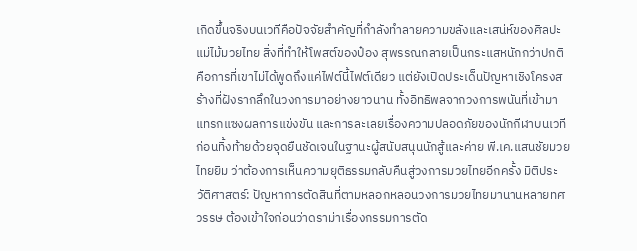เกิดขึ้นจริงบนเวทีคือปัจจัยสำคัญที่กำลังทำลายความขลังและเสน่ห์ของศิลปะแม่ไม้มวยไทย สิ่งที่ทำให้โพสต์ของป๋อง สุพรรณกลายเป็นกระแสหนักกว่าปกติ คือการที่เขาไม่ได้พูดถึงแค่ไฟต์นี้ไฟต์เดียว แต่ยังเปิดประเด็นปัญหาเชิงโครงสร้างที่ฝังรากลึกในวงการมาอย่างยาวนาน ทั้งอิทธิพลจากวงการพนันที่เข้ามาแทรกแซงผลการแข่งขัน และการละเลยเรื่องความปลอดภัยของนักกีฬาบนเวที ก่อนทิ้งท้ายด้วยจุดยืนชัดเจนในฐานะผู้สนับสนุนนักสู้และค่าย พี.เค.แสนชัยมวยไทยยิม ว่าต้องการเห็นความยุติธรรมกลับคืนสู่วงการมวยไทยอีกครั้ง มิติประวัติศาสตร์: ปัญหาการตัดสินที่ตามหลอกหลอนวงการมวยไทยมานานหลายทศวรรษ ต้องเข้าใจก่อนว่าดราม่าเรื่องกรรมการตัด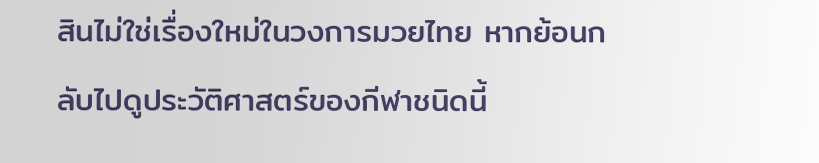สินไม่ใช่เรื่องใหม่ในวงการมวยไทย หากย้อนกลับไปดูประวัติศาสตร์ของกีฬาชนิดนี้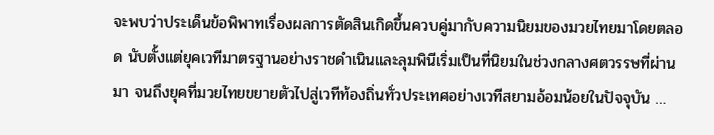จะพบว่าประเด็นข้อพิพาทเรื่องผลการตัดสินเกิดขึ้นควบคู่มากับความนิยมของมวยไทยมาโดยตลอด นับตั้งแต่ยุคเวทีมาตรฐานอย่างราชดำเนินและลุมพินีเริ่มเป็นที่นิยมในช่วงกลางศตวรรษที่ผ่านมา จนถึงยุคที่มวยไทยขยายตัวไปสู่เวทีท้องถิ่นทั่วประเทศอย่างเวทีสยามอ้อมน้อยในปัจจุบัน …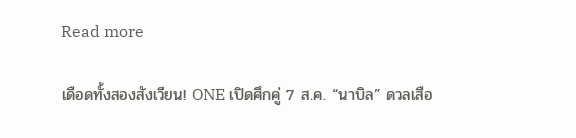Read more

เดือดทั้งสองสังเวียน! ONE เปิดศึกคู่ 7 ส.ค. “นาบิล” ดวลเสือ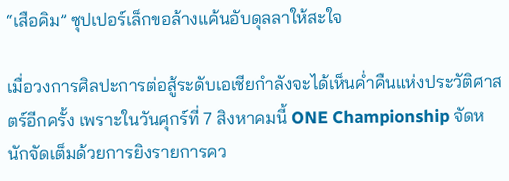“เสือคิม” ซุปเปอร์เล็กขอล้างแค้นอับดุลลาให้สะใจ

เมื่อวงการศิลปะการต่อสู้ระดับเอเชียกำลังจะได้เห็นค่ำคืนแห่งประวัติศาสตร์อีกครั้ง เพราะในวันศุกร์ที่ 7 สิงหาคมนี้ ONE Championship จัดหนักจัดเต็มด้วยการยิงรายการคว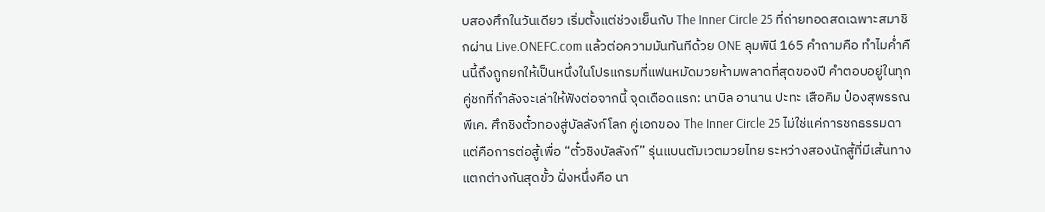บสองศึกในวันเดียว เริ่มตั้งแต่ช่วงเย็นกับ The Inner Circle 25 ที่ถ่ายทอดสดเฉพาะสมาชิกผ่าน Live.ONEFC.com แล้วต่อความมันทันทีด้วย ONE ลุมพินี 165 คำถามคือ ทำไมค่ำคืนนี้ถึงถูกยกให้เป็นหนึ่งในโปรแกรมที่แฟนหมัดมวยห้ามพลาดที่สุดของปี คำตอบอยู่ในทุกคู่ชกที่กำลังจะเล่าให้ฟังต่อจากนี้ จุดเดือดแรก: นาบิล อานาน ปะทะ เสือคิม ป๋องสุพรรณ พีเค. ศึกชิงตั๋วทองสู่บัลลังก์โลก คู่เอกของ The Inner Circle 25 ไม่ใช่แค่การชกธรรมดา แต่คือการต่อสู้เพื่อ “ตั๋วชิงบัลลังก์” รุ่นแบนตัมเวตมวยไทย ระหว่างสองนักสู้ที่มีเส้นทางแตกต่างกันสุดขั้ว ฝั่งหนึ่งคือ นา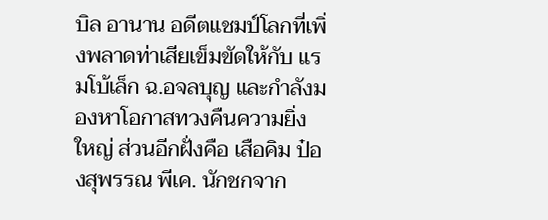บิล อานาน อดีตแชมป์โลกที่เพิ่งพลาดท่าเสียเข็มขัดให้กับ แรมโบ้เล็ก ฉ.อจลบุญ และกำลังมองหาโอกาสทวงคืนความยิ่งใหญ่ ส่วนอีกฝั่งคือ เสือคิม ป๋องสุพรรณ พีเค. นักชกจาก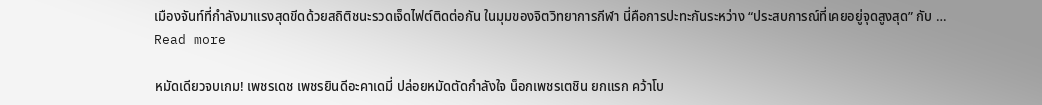เมืองจันท์ที่กำลังมาแรงสุดขีดด้วยสถิติชนะรวดเจ็ดไฟต์ติดต่อกัน ในมุมของจิตวิทยาการกีฬา นี่คือการปะทะกันระหว่าง “ประสบการณ์ที่เคยอยู่จุดสูงสุด” กับ … Read more

หมัดเดียวจบเกม! เพชรเดช เพชรยินดีอะคาเดมี่ ปล่อยหมัดตัดกำลังใจ น็อกเพชรเตชิน ยกแรก คว้าโบ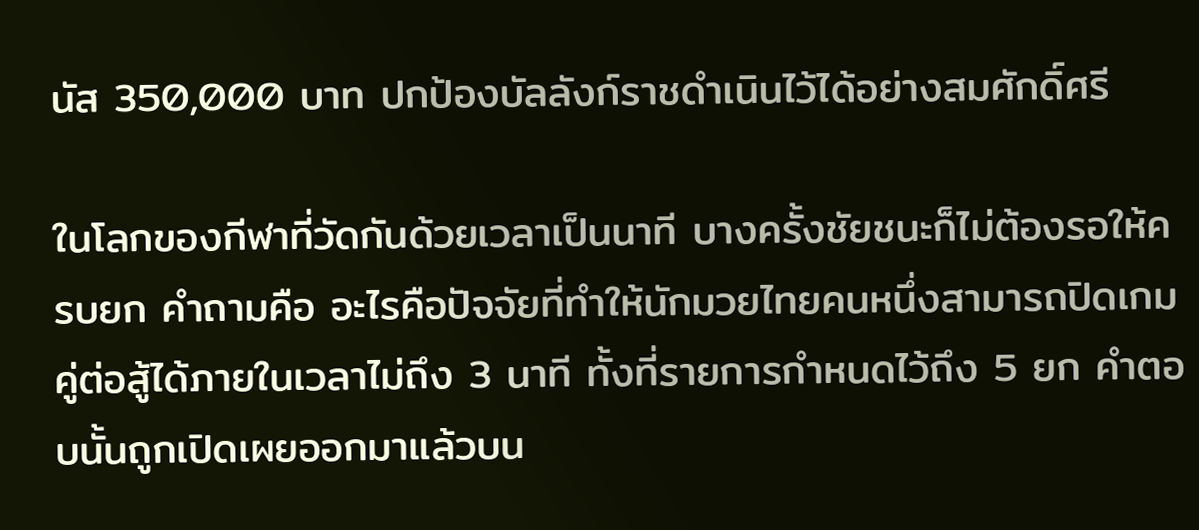นัส 350,000 บาท ปกป้องบัลลังก์ราชดำเนินไว้ได้อย่างสมศักดิ์ศรี

ในโลกของกีฬาที่วัดกันด้วยเวลาเป็นนาที บางครั้งชัยชนะก็ไม่ต้องรอให้ครบยก คำถามคือ อะไรคือปัจจัยที่ทำให้นักมวยไทยคนหนึ่งสามารถปิดเกมคู่ต่อสู้ได้ภายในเวลาไม่ถึง 3 นาที ทั้งที่รายการกำหนดไว้ถึง 5 ยก คำตอบนั้นถูกเปิดเผยออกมาแล้วบน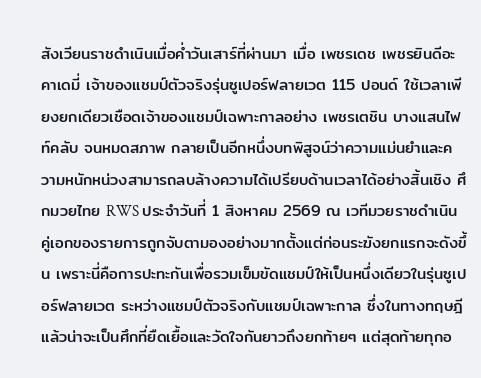สังเวียนราชดำเนินเมื่อค่ำวันเสาร์ที่ผ่านมา เมื่อ เพชรเดช เพชรยินดีอะคาเดมี่ เจ้าของแชมป์ตัวจริงรุ่นซูเปอร์ฟลายเวต 115 ปอนด์ ใช้เวลาเพียงยกเดียวเชือดเจ้าของแชมป์เฉพาะกาลอย่าง เพชรเตชิน บางแสนไฟท์คลับ จนหมดสภาพ กลายเป็นอีกหนึ่งบทพิสูจน์ว่าความแม่นยำและความหนักหน่วงสามารถลบล้างความได้เปรียบด้านเวลาได้อย่างสิ้นเชิง ศึกมวยไทย RWS ประจำวันที่ 1 สิงหาคม 2569 ณ เวทีมวยราชดำเนิน คู่เอกของรายการถูกจับตามองอย่างมากตั้งแต่ก่อนระฆังยกแรกจะดังขึ้น เพราะนี่คือการปะทะกันเพื่อรวมเข็มขัดแชมป์ให้เป็นหนึ่งเดียวในรุ่นซูเปอร์ฟลายเวต ระหว่างแชมป์ตัวจริงกับแชมป์เฉพาะกาล ซึ่งในทางทฤษฎีแล้วน่าจะเป็นศึกที่ยืดเยื้อและวัดใจกันยาวถึงยกท้ายๆ แต่สุดท้ายทุกอ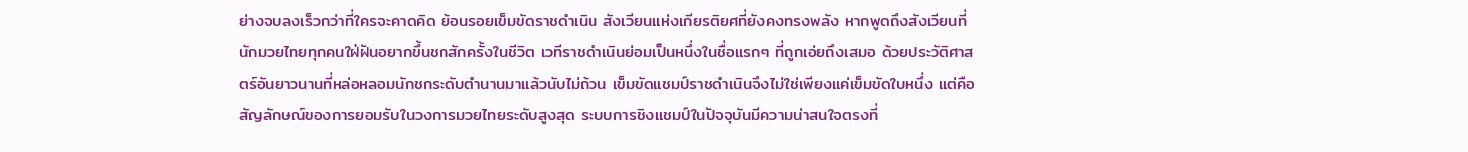ย่างจบลงเร็วกว่าที่ใครจะคาดคิด ย้อนรอยเข็มขัดราชดำเนิน สังเวียนแห่งเกียรติยศที่ยังคงทรงพลัง หากพูดถึงสังเวียนที่นักมวยไทยทุกคนใฝ่ฝันอยากขึ้นชกสักครั้งในชีวิต เวทีราชดำเนินย่อมเป็นหนึ่งในชื่อแรกๆ ที่ถูกเอ่ยถึงเสมอ ด้วยประวัติศาสตร์อันยาวนานที่หล่อหลอมนักชกระดับตำนานมาแล้วนับไม่ถ้วน เข็มขัดแชมป์ราชดำเนินจึงไม่ใช่เพียงแค่เข็มขัดใบหนึ่ง แต่คือสัญลักษณ์ของการยอมรับในวงการมวยไทยระดับสูงสุด ระบบการชิงแชมป์ในปัจจุบันมีความน่าสนใจตรงที่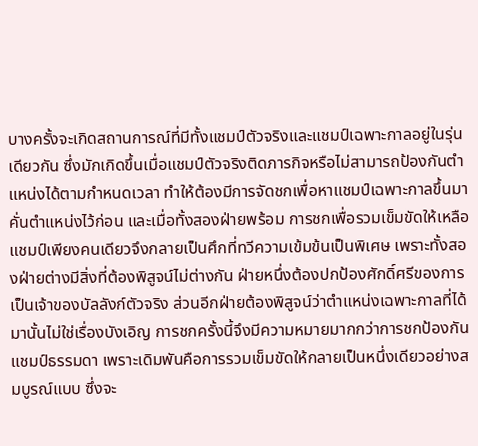บางครั้งจะเกิดสถานการณ์ที่มีทั้งแชมป์ตัวจริงและแชมป์เฉพาะกาลอยู่ในรุ่นเดียวกัน ซึ่งมักเกิดขึ้นเมื่อแชมป์ตัวจริงติดภารกิจหรือไม่สามารถป้องกันตำแหน่งได้ตามกำหนดเวลา ทำให้ต้องมีการจัดชกเพื่อหาแชมป์เฉพาะกาลขึ้นมาคั่นตำแหน่งไว้ก่อน และเมื่อทั้งสองฝ่ายพร้อม การชกเพื่อรวมเข็มขัดให้เหลือแชมป์เพียงคนเดียวจึงกลายเป็นศึกที่ทวีความเข้มข้นเป็นพิเศษ เพราะทั้งสองฝ่ายต่างมีสิ่งที่ต้องพิสูจน์ไม่ต่างกัน ฝ่ายหนึ่งต้องปกป้องศักดิ์ศรีของการเป็นเจ้าของบัลลังก์ตัวจริง ส่วนอีกฝ่ายต้องพิสูจน์ว่าตำแหน่งเฉพาะกาลที่ได้มานั้นไม่ใช่เรื่องบังเอิญ การชกครั้งนี้จึงมีความหมายมากกว่าการชกป้องกันแชมป์ธรรมดา เพราะเดิมพันคือการรวมเข็มขัดให้กลายเป็นหนึ่งเดียวอย่างสมบูรณ์แบบ ซึ่งจะ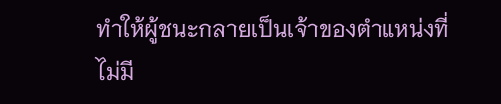ทำให้ผู้ชนะกลายเป็นเจ้าของตำแหน่งที่ไม่มี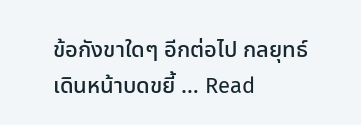ข้อกังขาใดๆ อีกต่อไป กลยุทธ์เดินหน้าบดขยี้ … Read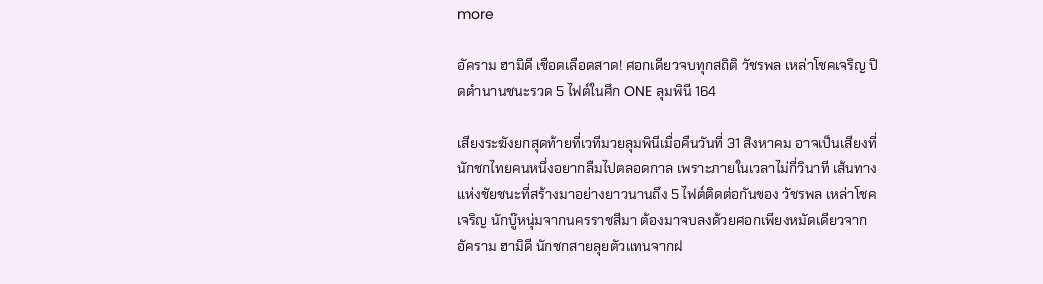more

อัคราม ฮามิดี เชือดเลือดสาด! ศอกเดียวจบทุกสถิติ วัชรพล เหล่าโชคเจริญ ปิดตำนานชนะรวด 5 ไฟต์ในศึก ONE ลุมพินี 164

เสียงระฆังยกสุดท้ายที่เวทีมวยลุมพินีเมื่อคืนวันที่ 31 สิงหาคม อาจเป็นเสียงที่นักชกไทยคนหนึ่งอยากลืมไปตลอดกาล เพราะภายในเวลาไม่กี่วินาที เส้นทางแห่งชัยชนะที่สร้างมาอย่างยาวนานถึง 5 ไฟต์ติดต่อกันของ วัชรพล เหล่าโชคเจริญ นักบู๊หนุ่มจากนครราชสีมา ต้องมาจบลงด้วยศอกเพียงหมัดเดียวจาก อัคราม ฮามิดี นักชกสายลุยตัวแทนจากฝ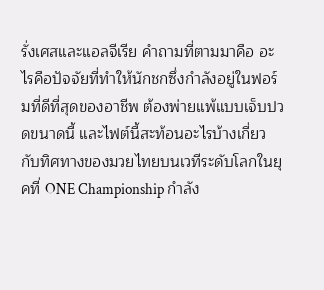รั่งเศสและแอลจีเรีย คำถามที่ตามมาคือ อะไรคือปัจจัยที่ทำให้นักชกซึ่งกำลังอยู่ในฟอร์มที่ดีที่สุดของอาชีพ ต้องพ่ายแพ้แบบเจ็บปวดขนาดนี้ และไฟต์นี้สะท้อนอะไรบ้างเกี่ยวกับทิศทางของมวยไทยบนเวทีระดับโลกในยุคที่ ONE Championship กำลัง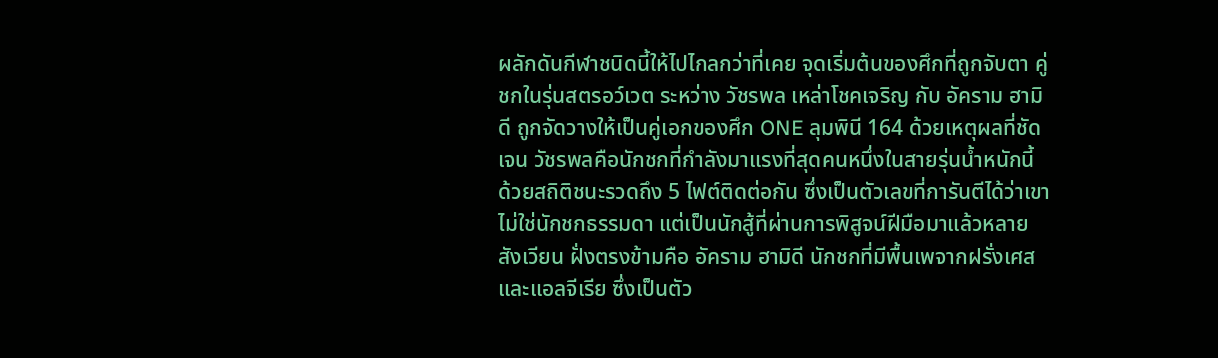ผลักดันกีฬาชนิดนี้ให้ไปไกลกว่าที่เคย จุดเริ่มต้นของศึกที่ถูกจับตา คู่ชกในรุ่นสตรอว์เวต ระหว่าง วัชรพล เหล่าโชคเจริญ กับ อัคราม ฮามิดี ถูกจัดวางให้เป็นคู่เอกของศึก ONE ลุมพินี 164 ด้วยเหตุผลที่ชัดเจน วัชรพลคือนักชกที่กำลังมาแรงที่สุดคนหนึ่งในสายรุ่นน้ำหนักนี้ ด้วยสถิติชนะรวดถึง 5 ไฟต์ติดต่อกัน ซึ่งเป็นตัวเลขที่การันตีได้ว่าเขาไม่ใช่นักชกธรรมดา แต่เป็นนักสู้ที่ผ่านการพิสูจน์ฝีมือมาแล้วหลายสังเวียน ฝั่งตรงข้ามคือ อัคราม ฮามิดี นักชกที่มีพื้นเพจากฝรั่งเศสและแอลจีเรีย ซึ่งเป็นตัว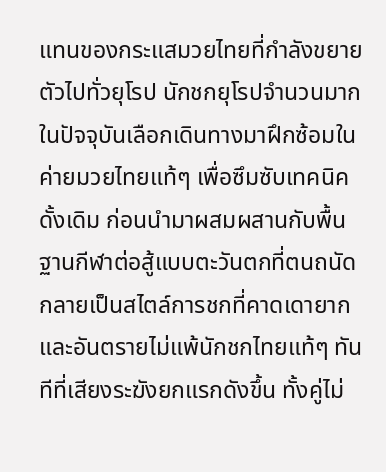แทนของกระแสมวยไทยที่กำลังขยายตัวไปทั่วยุโรป นักชกยุโรปจำนวนมากในปัจจุบันเลือกเดินทางมาฝึกซ้อมในค่ายมวยไทยแท้ๆ เพื่อซึมซับเทคนิคดั้งเดิม ก่อนนำมาผสมผสานกับพื้นฐานกีฬาต่อสู้แบบตะวันตกที่ตนถนัด กลายเป็นสไตล์การชกที่คาดเดายากและอันตรายไม่แพ้นักชกไทยแท้ๆ ทันทีที่เสียงระฆังยกแรกดังขึ้น ทั้งคู่ไม่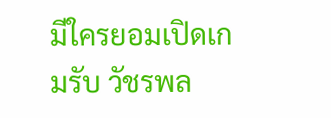มีใครยอมเปิดเกมรับ วัชรพล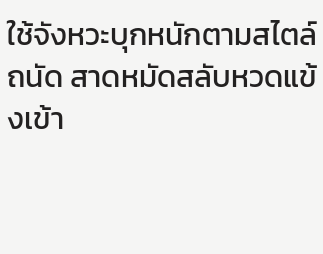ใช้จังหวะบุกหนักตามสไตล์ถนัด สาดหมัดสลับหวดแข้งเข้า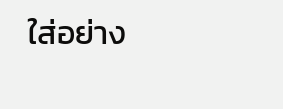ใส่อย่าง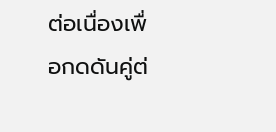ต่อเนื่องเพื่อกดดันคู่ต่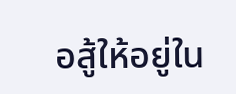อสู้ให้อยู่ใน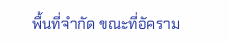พื้นที่จำกัด ขณะที่อัคราม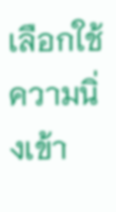เลือกใช้ความนิ่งเข้า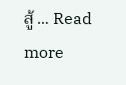สู้ … Read more